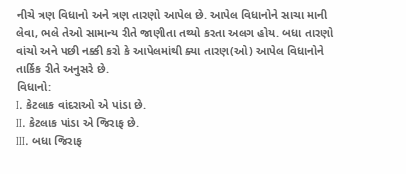નીચે ત્રણ વિધાનો અને ત્રણ તારણો આપેલ છે. આપેલ વિધાનોને સાચા માની લેવા, ભલે તેઓ સામાન્ય રીતે જાણીતા તથ્યો કરતા અલગ હોય. બધા તારણો વાંચો અને પછી નક્કી કરો કે આપેલમાંથી ક્યા તારણ(ઓ) આપેલ વિધાનોને તાર્કિક રીતે અનુસરે છે.
વિધાનો:
I. કેટલાક વાંદરાઓ એ પાંડા છે.
II. કેટલાક પાંડા એ જિરાફ છે.
III. બધા જિરાફ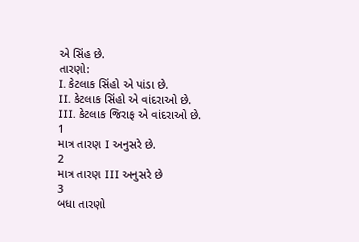એ સિંહ છે.
તારણો:
I. કેટલાક સિંહો એ પાંડા છે.
II. કેટલાક સિંહો એ વાંદરાઓ છે.
III. કેટલાક જિરાફ એ વાંદરાઓ છે.
1
માત્ર તારણ I અનુસરે છે.
2
માત્ર તારણ III અનુસરે છે
3
બધા તારણો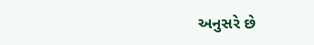અનુસરે છે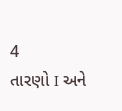4
તારણો I અને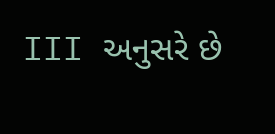III અનુસરે છે